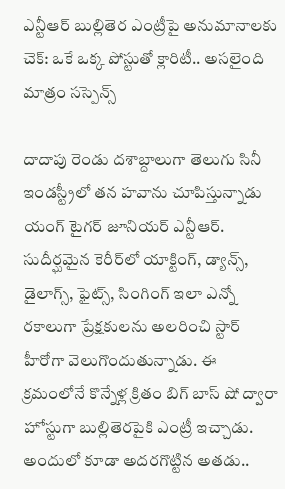ఎన్టీఆర్ బుల్లితెర ఎంట్రీపై అనుమానాలకు చెక్: ఒకే ఒక్క పోస్టుతో క్లారిటీ.. అసలైంది మాత్రం సస్పెన్స్

దాదాపు రెండు దశాబ్దాలుగా తెలుగు సినీ ఇండస్ట్రీలో తన హవాను చూపిస్తున్నాడు యంగ్ టైగర్ జూనియర్ ఎన్టీఆర్. సుదీర్ఘమైన కెరీర్‌లో యాక్టింగ్, డ్యాన్స్, డైలాగ్స్, ఫైట్స్, సింగింగ్ ఇలా ఎన్నో రకాలుగా ప్రేక్షకులను అలరించి స్టార్ హీరోగా వెలుగొందుతున్నాడు. ఈ క్రమంలోనే కొన్నేళ్ల క్రితం బిగ్ బాస్ షో ద్వారా హోస్టుగా బుల్లితెరపైకి ఎంట్రీ ఇచ్చాడు. అందులో కూడా అదరగొట్టిన అతడు..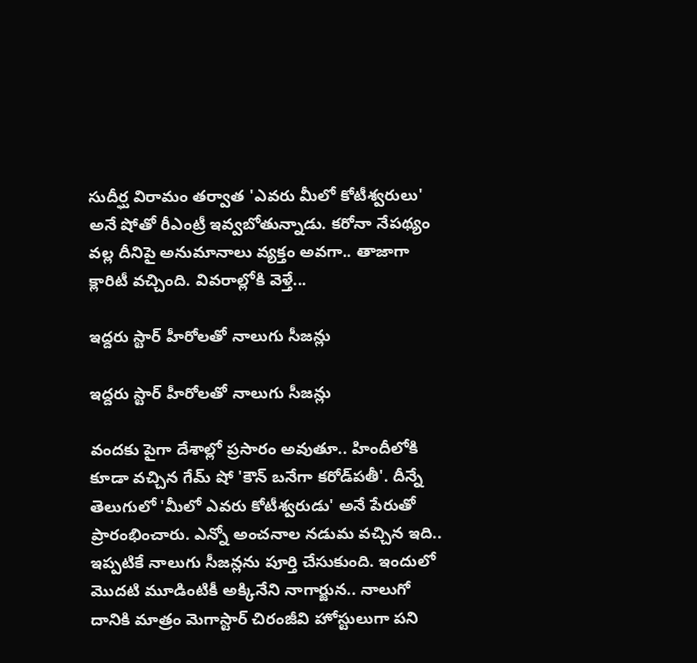సుదీర్ఘ విరామం తర్వాత 'ఎవరు మీలో కోటీశ్వరులు' అనే షోతో రీఎంట్రీ ఇవ్వబోతున్నాడు. కరోనా నేపథ్యం వల్ల దీనిపై అనుమానాలు వ్యక్తం అవగా.. తాజాగా క్లారిటీ వచ్చింది. వివరాల్లోకి వెళ్తే...

ఇద్దరు స్టార్ హీరోలతో నాలుగు సీజన్లు

ఇద్దరు స్టార్ హీరోలతో నాలుగు సీజన్లు

వందకు పైగా దేశాల్లో ప్రసారం అవుతూ.. హిందీలోకి కూడా వచ్చిన గేమ్ షో 'కౌన్ బనేగా కరోడ్‌పతీ'. దీన్నే తెలుగులో 'మీలో ఎవరు కోటీశ్వరుడు' అనే పేరుతో ప్రారంభించారు. ఎన్నో అంచనాల నడుమ వచ్చిన ఇది.. ఇప్పటికే నాలుగు సీజన్లను పూర్తి చేసుకుంది. ఇందులో మొదటి మూడింటికీ అక్కినేని నాగార్జున.. నాలుగో దానికి మాత్రం మెగాస్టార్ చిరంజీవి హోస్టులుగా పని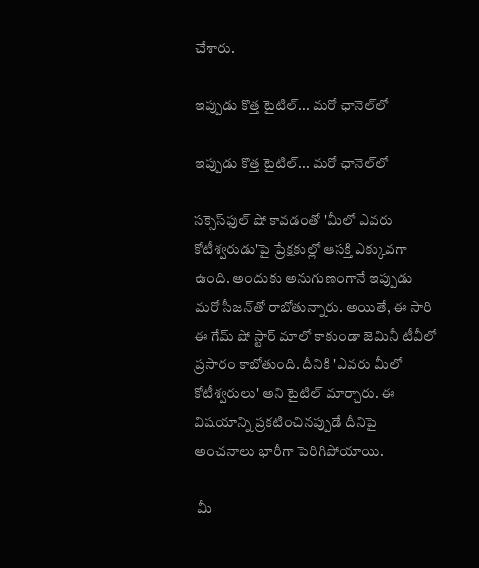చేశారు.

ఇప్పుడు కొత్త టైటిల్... మరో ఛానెల్‌లో

ఇప్పుడు కొత్త టైటిల్... మరో ఛానెల్‌లో

సక్సెస్‌ఫుల్ షో కావడంతో 'మీలో ఎవరు కోటీశ్వరుడు'పై ప్రేక్షకుల్లో ఆసక్తి ఎక్కువగా ఉంది. అందుకు అనుగుణంగానే ఇప్పుడు మరో సీజన్‌తో రాబోతున్నారు. అయితే, ఈ సారి ఈ గేమ్ షో స్టార్ మాలో కాకుండా జెమినీ టీవీలో ప్రసారం కాబోతుంది. దీనికి 'ఎవరు మీలో కోటీశ్వరులు' అని టైటిల్ మార్చారు. ఈ విషయాన్ని ప్రకటించినప్పుడే దీనిపై అంచనాలు భారీగా పెరిగిపోయాయి.

 మీ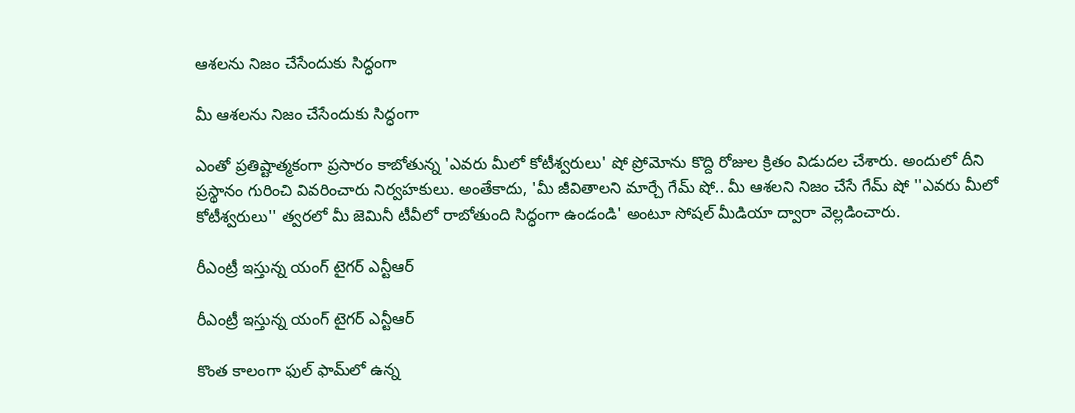ఆశలను నిజం చేసేందుకు సిద్ధంగా

మీ ఆశలను నిజం చేసేందుకు సిద్ధంగా

ఎంతో ప్రతిష్టాత్మకంగా ప్రసారం కాబోతున్న 'ఎవరు మీలో కోటీశ్వరులు' షో ప్రోమోను కొద్ది రోజుల క్రితం విడుదల చేశారు. అందులో దీని ప్రస్థానం గురించి వివరించారు నిర్వహకులు. అంతేకాదు, 'మీ జీవితాలని మార్చే గేమ్ షో.. మీ ఆశలని నిజం చేసే గేమ్ షో ''ఎవరు మీలో కోటీశ్వరులు'' త్వరలో మీ జెమినీ టీవీలో రాబోతుంది సిద్ధంగా ఉండండి' అంటూ సోషల్ మీడియా ద్వారా వెల్లడించారు.

రీఎంట్రీ ఇస్తున్న యంగ్ టైగర్ ఎన్టీఆర్

రీఎంట్రీ ఇస్తున్న యంగ్ టైగర్ ఎన్టీఆర్

కొంత కాలంగా ఫుల్ ఫామ్‌లో ఉన్న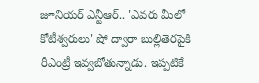జూనియర్ ఎన్టీఆర్.. 'ఎవరు మీలో కోటీశ్వరులు' షో ద్వారా బుల్లితెరపైకి రీఎంట్రీ ఇవ్వబోతున్నాడు. ఇప్పటికే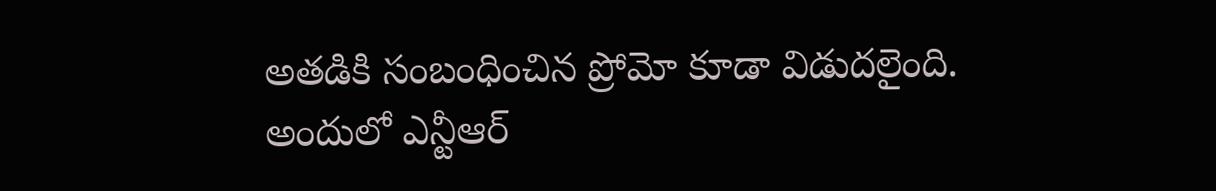అతడికి సంబంధించిన ప్రోమో కూడా విడుదలైంది. అందులో ఎన్టీఆర్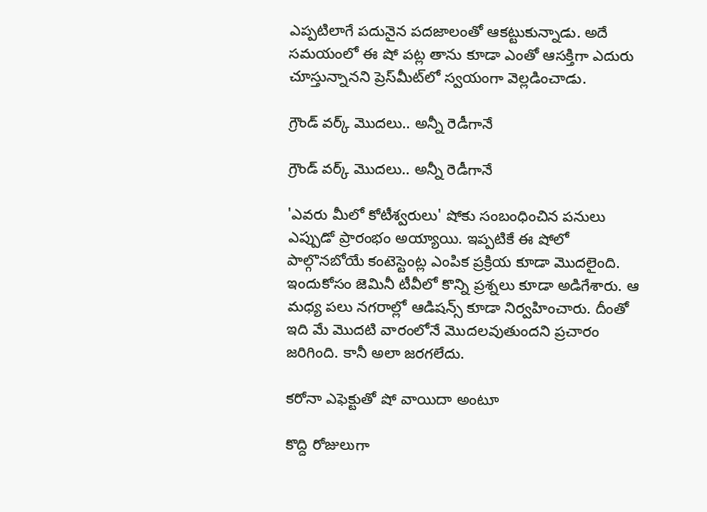ఎప్పటిలాగే పదునైన పదజాలంతో ఆకట్టుకున్నాడు. అదే సమయంలో ఈ షో పట్ల తాను కూడా ఎంతో ఆసక్తిగా ఎదురు చూస్తున్నానని ప్రెస్‌మీట్‌లో స్వయంగా వెల్లడించాడు.

గ్రౌండ్ వర్క్ మొదలు.. అన్నీ రెడీగానే

గ్రౌండ్ వర్క్ మొదలు.. అన్నీ రెడీగానే

'ఎవరు మీలో కోటీశ్వరులు' షోకు సంబంధించిన పనులు ఎప్పుడో ప్రారంభం అయ్యాయి. ఇప్పటికే ఈ షోలో పాల్గొనబోయే కంటెస్టెంట్ల ఎంపిక ప్రక్రియ కూడా మొదలైంది. ఇందుకోసం జెమినీ టీవీలో కొన్ని ప్రశ్నలు కూడా అడిగేశారు. ఆ మధ్య పలు నగరాల్లో ఆడిషన్స్ కూడా నిర్వహించారు. దీంతో ఇది మే మొదటి వారంలోనే మొదలవుతుందని ప్రచారం జరిగింది. కానీ అలా జరగలేదు.

కరోనా ఎఫెక్టుతో షో వాయిదా అంటూ

కొద్ది రోజులుగా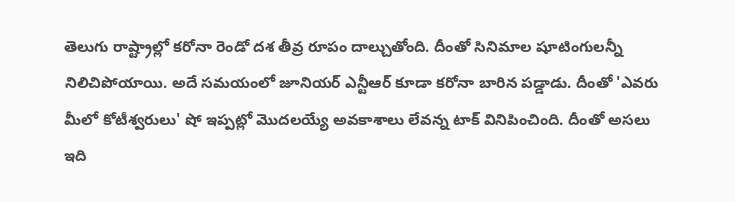తెలుగు రాష్ట్రాల్లో కరోనా రెండో దశ తీవ్ర రూపం దాల్చుతోంది. దీంతో సినిమాల షూటింగులన్నీ నిలిచిపోయాయి. అదే సమయంలో జూనియర్ ఎన్టీఆర్ కూడా కరోనా బారిన పడ్డాడు. దీంతో 'ఎవరు మీలో కోటీశ్వరులు' షో ఇప్పట్లో మొదలయ్యే అవకాశాలు లేవన్న టాక్ వినిపించింది. దీంతో అసలు ఇది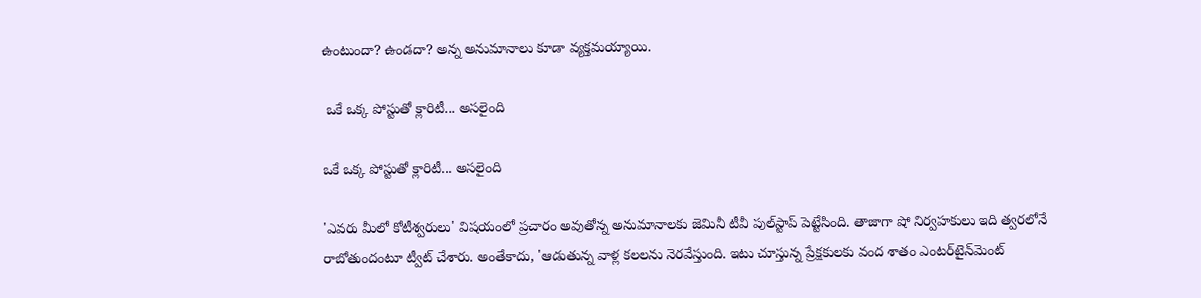ఉంటుందా? ఉండదా? అన్న అనుమానాలు కూడా వ్యక్తమయ్యాయి.

 ఒకే ఒక్క పోస్టుతో క్లారిటీ... అసలైంది

ఒకే ఒక్క పోస్టుతో క్లారిటీ... అసలైంది

'ఎవరు మీలో కోటీశ్వరులు' విషయంలో ప్రచారం అవుతోన్న అనుమానాలకు జెమినీ టీవీ పుల్‌స్టాప్ పెట్టేసింది. తాజాగా షో నిర్వహకులు ఇది త్వరలోనే రాబోతుందంటూ ట్వీట్ చేశారు. అంతేకాదు, 'ఆడుతున్న వాళ్ల కలలను నెరవేస్తుంది. ఇటు చూస్తున్న ప్రేక్షకులకు వంద శాతం ఎంటర్‌టైన్‌మెంట్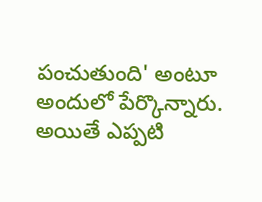పంచుతుంది' అంటూ అందులో పేర్కొన్నారు. అయితే ఎప్పటి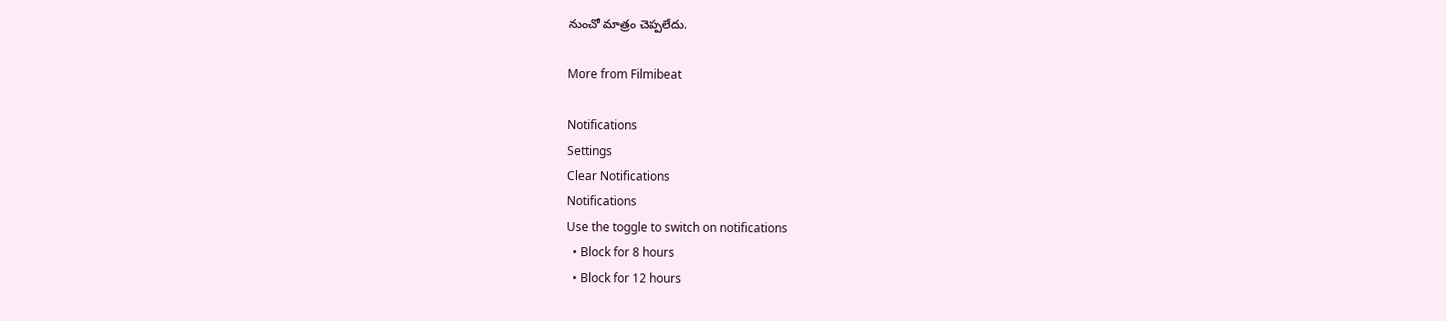నుంచో మాత్రం చెప్పలేదు.

More from Filmibeat

Notifications
Settings
Clear Notifications
Notifications
Use the toggle to switch on notifications
  • Block for 8 hours
  • Block for 12 hours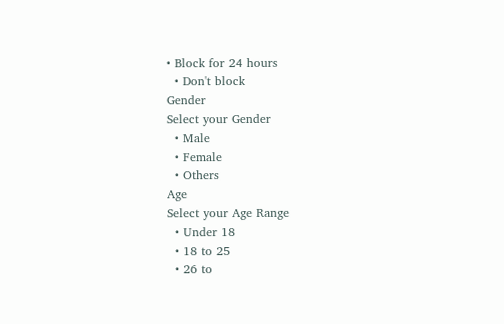• Block for 24 hours
  • Don't block
Gender
Select your Gender
  • Male
  • Female
  • Others
Age
Select your Age Range
  • Under 18
  • 18 to 25
  • 26 to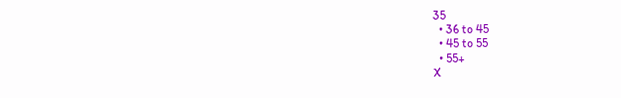35
  • 36 to 45
  • 45 to 55
  • 55+
X